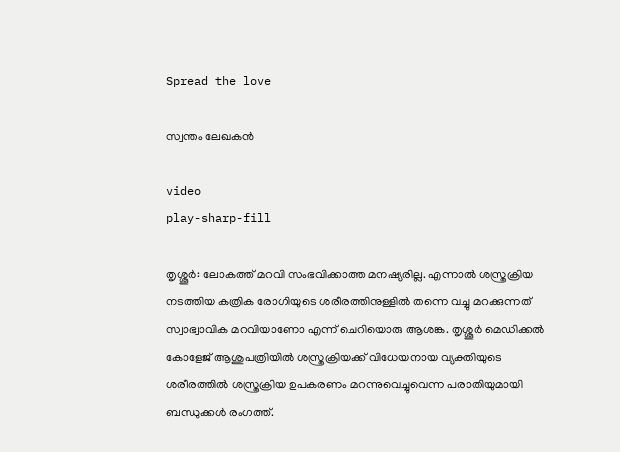Spread the love

സ്വന്തം ലേഖകൻ

video
play-sharp-fill

തൃശ്ശൂർ: ലോകത്ത് മറവി സംഭവിക്കാത്ത മനഷ്യരില്ല. എന്നാൽ ശസ്ത്രക്രിയ നടത്തിയ കത്രിക രോഗിയുടെ ശരീരത്തിനുള്ളിൽ തന്നെ വച്ചു മറക്കുന്നത് സ്വാഭ്വാവിക മറവിയാണോ എന്ന് ചെറിയൊരു ആശങ്ക. തൃശ്ശൂര്‍ മെഡിക്കല്‍ കോളേജ് ആശുപത്രിയില്‍ ശസ്ത്രക്രിയക്ക് വിധേയനായ വ്യക്തിയുടെ ശരീരത്തില്‍ ശസ്ത്രക്രിയ ഉപകരണം മറന്നുവെച്ചുവെന്ന പരാതിയുമായി ബന്ധുക്കള്‍ രംഗത്ത്.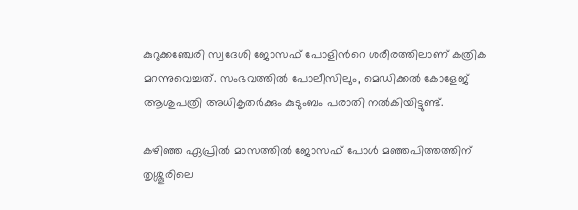കുറുക്കഞ്ചേരി സ്വദേശി ജോസഫ് പോളിന്‍റെ ശരീരത്തിലാണ് കത്രിക മറന്നുവെച്ചത്. സംഭവത്തില്‍ പോലീസിലും, മെഡിക്കല്‍ കോളേജ് ആശുപത്രി അധികൃതര്‍ക്കും കുടുംബം പരാതി നല്‍കിയിട്ടുണ്ട്.

കഴിഞ്ഞ ഏപ്രില്‍ മാസത്തില്‍ ജോസഫ് പോള്‍ മഞ്ഞപിത്തത്തിന് തൃശ്ശൂരിലെ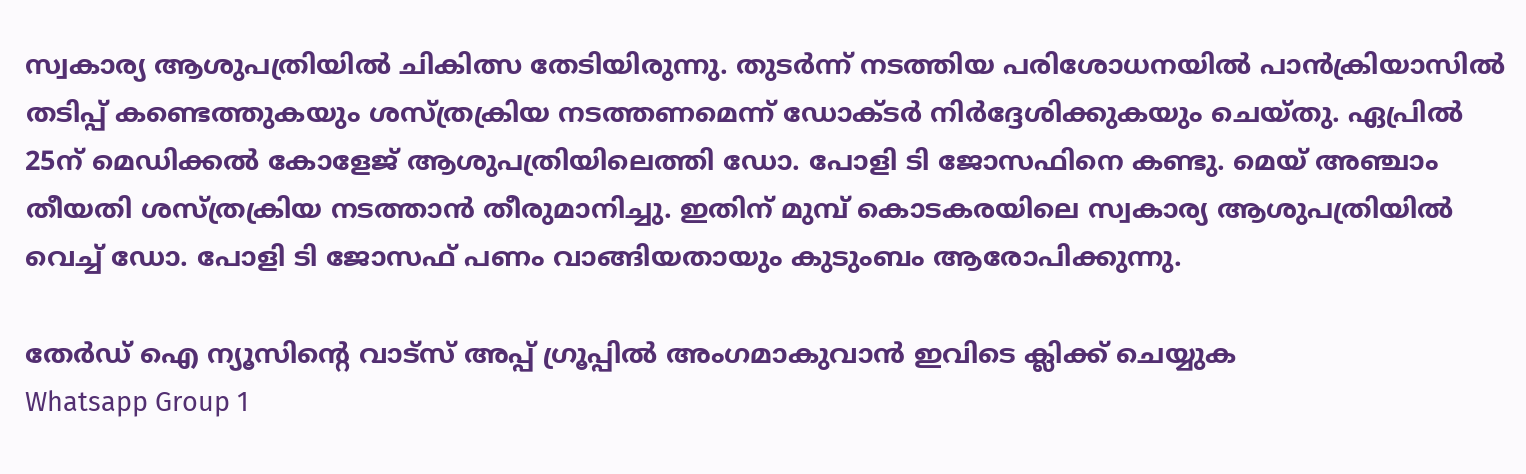സ്വകാര്യ ആശുപത്രിയില്‍ ചികിത്സ തേടിയിരുന്നു. തുടര്‍ന്ന് നടത്തിയ പരിശോധനയില്‍ പാന്‍ക്രിയാസില്‍ തടിപ്പ് കണ്ടെത്തുകയും ശസ്ത്രക്രിയ നടത്തണമെന്ന് ഡോക്ടര്‍ നിര്‍ദ്ദേശിക്കുകയും ചെയ്തു. ഏപ്രില്‍ 25ന് മെഡിക്കല്‍ കോളേജ് ആശുപത്രിയിലെത്തി ഡോ. പോളി ടി ജോസഫിനെ കണ്ടു. മെയ് അഞ്ചാം തീയതി ശസ്ത്രക്രിയ നടത്താന്‍ തീരുമാനിച്ചു. ഇതിന് മുമ്പ് കൊടകരയിലെ സ്വകാര്യ ആശുപത്രിയില്‍ വെച്ച് ഡോ. പോളി ടി ജോസഫ് പണം വാങ്ങിയതായും കുടുംബം ആരോപിക്കുന്നു.

തേർഡ് ഐ ന്യൂസിന്റെ വാട്സ് അപ്പ് ഗ്രൂപ്പിൽ അംഗമാകുവാൻ ഇവിടെ ക്ലിക്ക് ചെയ്യുക
Whatsapp Group 1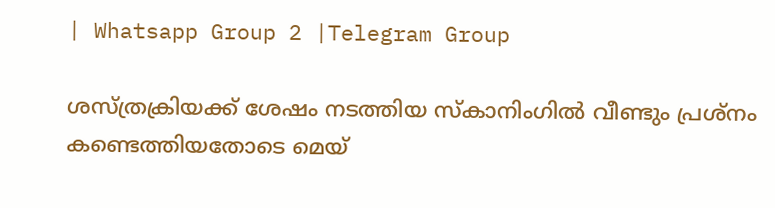| Whatsapp Group 2 |Telegram Group

ശസ്ത്രക്രിയക്ക് ശേഷം നടത്തിയ സ്കാനിംഗില്‍ വീണ്ടും പ്രശ്നം കണ്ടെത്തിയതോടെ മെയ്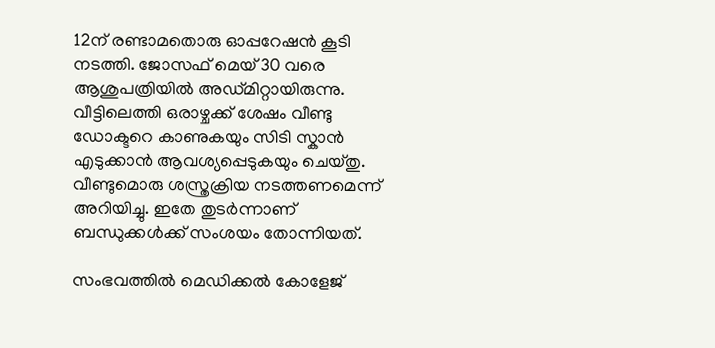12ന് രണ്ടാമതൊരു ഓപ്പറേഷന്‍ കൂടി നടത്തി. ജോസഫ് മെയ് 30 വരെ ആശുപത്രിയില്‍ അഡ്മിറ്റായിരുന്നു. വീട്ടിലെത്തി ഒരാഴ്ചക്ക് ശേഷം വീണ്ടു ഡോക്ടറെ കാണുകയും സിടി സ്കാന്‍ എടുക്കാന്‍ ആവശ്യപ്പെടുകയും ചെയ്തു. വീണ്ടുമൊരു ശസ്ത്രക്രിയ നടത്തണമെന്ന് അറിയിച്ചു. ഇതേ തുടര്‍ന്നാണ് ബന്ധുക്കള്‍ക്ക് സംശയം തോന്നിയത്.

സംഭവത്തില്‍ മെഡിക്കൽ കോളേജ്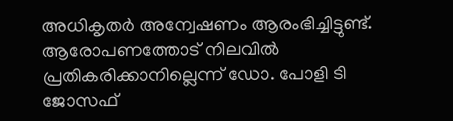അധികൃതർ അന്വേഷണം ആരംഭിച്ചിട്ടുണ്ട്. ആരോപണത്തോട് നിലവില്‍ പ്രതികരിക്കാനില്ലെന്ന് ഡോ. പോളി ടി ജോസഫ്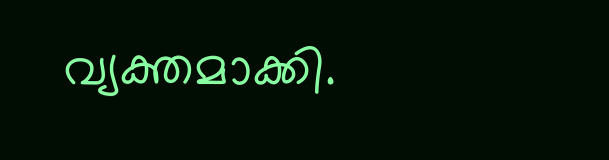വ്യക്തമാക്കി.